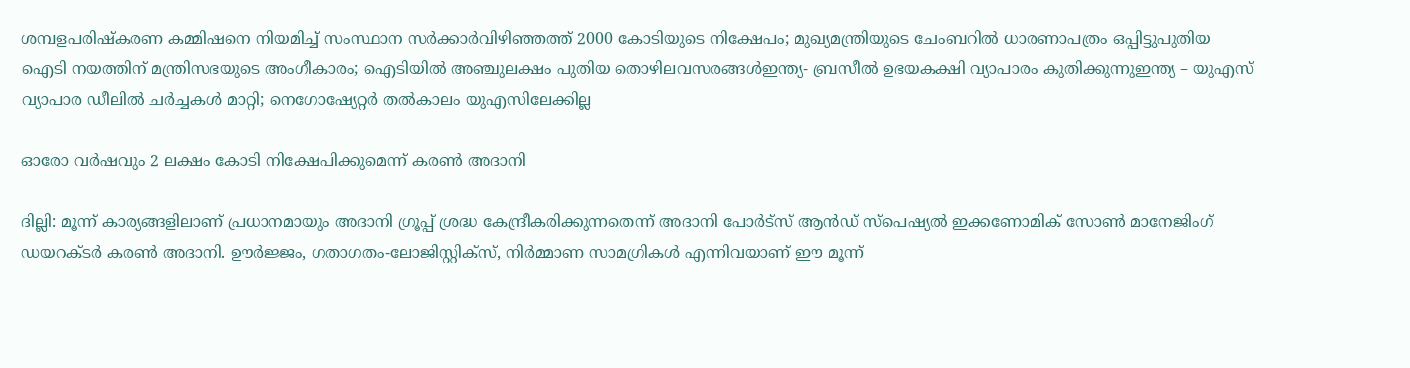ശമ്പളപരിഷ്കരണ കമ്മിഷനെ നിയമിച്ച് സംസ്ഥാന സർക്കാർവിഴിഞ്ഞത്ത് 2000 കോടിയുടെ നിക്ഷേപം; മുഖ്യമന്ത്രിയുടെ ചേംബറിൽ ധാരണാപത്രം ഒപ്പിട്ടുപുതിയ ഐടി നയത്തിന് മന്ത്രിസഭയുടെ അംഗീകാരം; ഐടിയിൽ അഞ്ചുലക്ഷം പുതിയ തൊഴിലവസരങ്ങൾഇന്ത്യ- ബ്രസീൽ ഉഭയകക്ഷി വ്യാപാരം കുതിക്കുന്നുഇന്ത്യ – യുഎസ് വ്യാപാര ഡീലിൽ ചർച്ചകൾ മാറ്റി; നെഗോഷ്യേറ്റർ തൽകാലം യുഎസിലേക്കില്ല

ഓരോ വർഷവും 2 ലക്ഷം കോടി നിക്ഷേപിക്കുമെന്ന് കരൺ അദാനി

ദില്ലി: മൂന്ന് കാര്യങ്ങളിലാണ് പ്രധാനമായും അദാനി ഗ്രൂപ്പ് ശ്രദ്ധ കേന്ദ്രീകരിക്കുന്നതെന്ന് അദാനി പോർട്സ് ആൻഡ് സ്പെഷ്യൽ ഇക്കണോമിക് സോൺ മാനേജിംഗ് ഡയറക്ടർ കരൺ അദാനി. ഊർജ്ജം, ഗതാഗതം-ലോജിസ്റ്റിക്സ്, നിർമ്മാണ സാമഗ്രികൾ എന്നിവയാണ് ഈ മൂന്ന്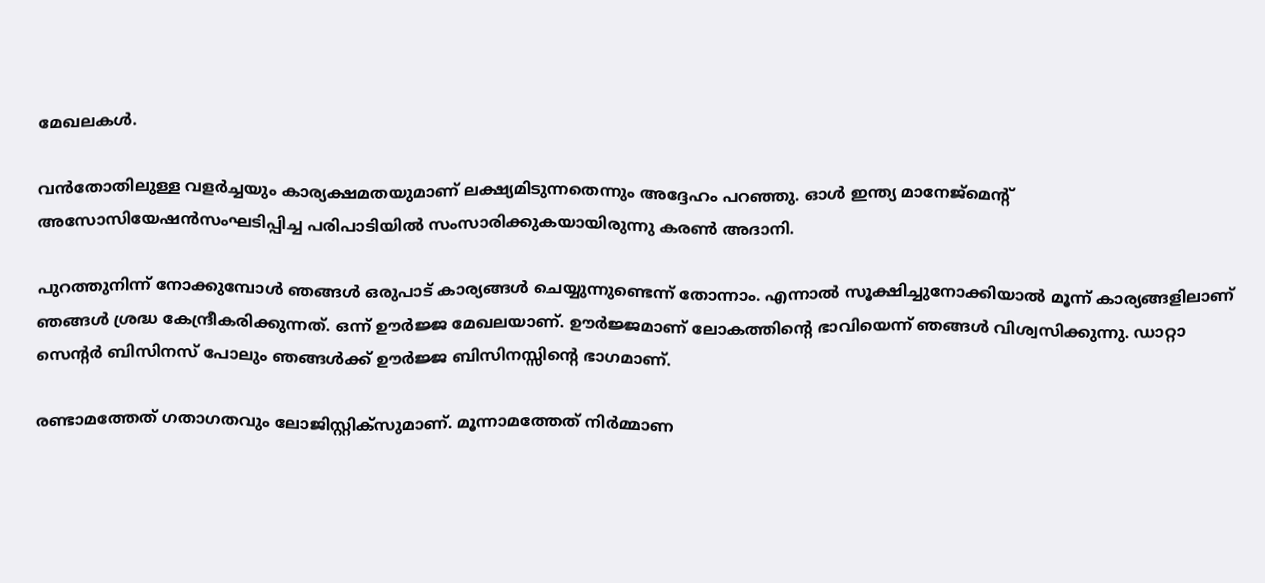മേഖലകൾ.

വൻതോതിലുള്ള വളർച്ചയും കാര്യക്ഷമതയുമാണ് ലക്ഷ്യമിടുന്നതെന്നും അദ്ദേഹം പറഞ്ഞു. ഓൾ ഇന്ത്യ മാനേജ്‌മെന്റ് അസോസിയേഷൻസംഘടിപ്പിച്ച പരിപാടിയിൽ സംസാരിക്കുകയായിരുന്നു കരൺ അദാനി.

പുറത്തുനിന്ന് നോക്കുമ്പോൾ ഞങ്ങൾ ഒരുപാട് കാര്യങ്ങൾ ചെയ്യുന്നുണ്ടെന്ന് തോന്നാം. എന്നാൽ സൂക്ഷിച്ചുനോക്കിയാൽ മൂന്ന് കാര്യങ്ങളിലാണ് ഞങ്ങൾ ശ്രദ്ധ കേന്ദ്രീകരിക്കുന്നത്. ഒന്ന് ഊർജ്ജ മേഖലയാണ്. ഊർജ്ജമാണ് ലോകത്തിന്റെ ഭാവിയെന്ന് ഞങ്ങൾ വിശ്വസിക്കുന്നു. ഡാറ്റാ സെന്റർ ബിസിനസ് പോലും ഞങ്ങൾക്ക് ഊർജ്ജ ബിസിനസ്സിന്റെ ഭാഗമാണ്.

രണ്ടാമത്തേത് ഗതാഗതവും ലോജിസ്റ്റിക്സുമാണ്. മൂന്നാമത്തേത് നിർമ്മാണ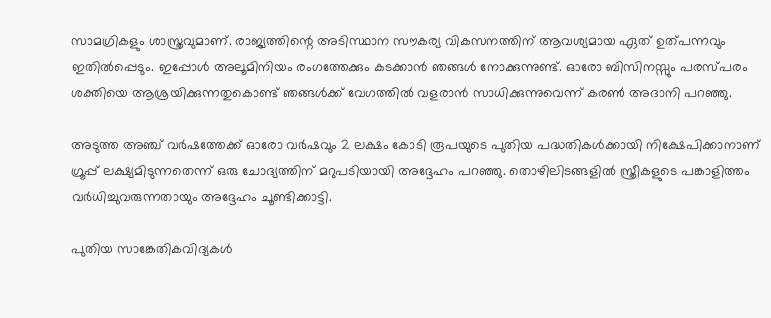സാമഗ്രികളും ശാസ്ത്രവുമാണ്. രാജ്യത്തിന്റെ അടിസ്ഥാന സൗകര്യ വികസനത്തിന് ആവശ്യമായ ഏത് ഉത്പന്നവും ഇതിൽപ്പെടും. ഇപ്പോൾ അലൂമിനിയം രംഗത്തേക്കും കടക്കാൻ ഞങ്ങൾ നോക്കുന്നുണ്ട്. ഓരോ ബിസിനസ്സും പരസ്പരം ശക്തിയെ ആശ്രയിക്കുന്നതുകൊണ്ട് ഞങ്ങൾക്ക് വേഗത്തിൽ വളരാൻ സാധിക്കുന്നുവെന്ന് കരൺ അദാനി പറഞ്ഞു.

അടുത്ത അഞ്ച് വർഷത്തേക്ക് ഓരോ വർഷവും 2 ലക്ഷം കോടി രൂപയുടെ പുതിയ പദ്ധതികൾക്കായി നിക്ഷേപിക്കാനാണ് ഗ്രൂപ്പ് ലക്ഷ്യമിടുന്നതെന്ന് ഒരു ചോദ്യത്തിന് മറുപടിയായി അദ്ദേഹം പറഞ്ഞു. തൊഴിലിടങ്ങളിൽ സ്ത്രീകളുടെ പങ്കാളിത്തം വർധിച്ചുവരുന്നതായും അദ്ദേഹം ചൂണ്ടിക്കാട്ടി.

പുതിയ സാങ്കേതികവിദ്യകൾ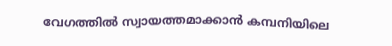വേഗത്തിൽ സ്വായത്തമാക്കാൻ കമ്പനിയിലെ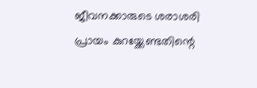ജീവനക്കാരുടെ ശരാശരി പ്രായം കുറയ്ക്കേണ്ടതിന്റെ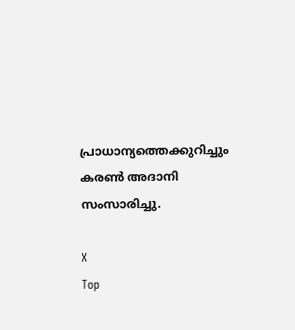പ്രാധാന്യത്തെക്കുറിച്ചും കരൺ അദാനി സംസാരിച്ചു.

X
Top